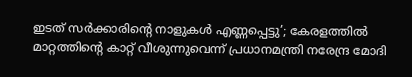ഇടത് സർക്കാരിന്റെ നാളുകൾ എണ്ണപ്പെട്ടു’; കേരളത്തിൽ മാറ്റത്തിന്റെ കാറ്റ് വീശുന്നുവെന്ന് പ്രധാനമന്ത്രി നരേന്ദ്ര മോദി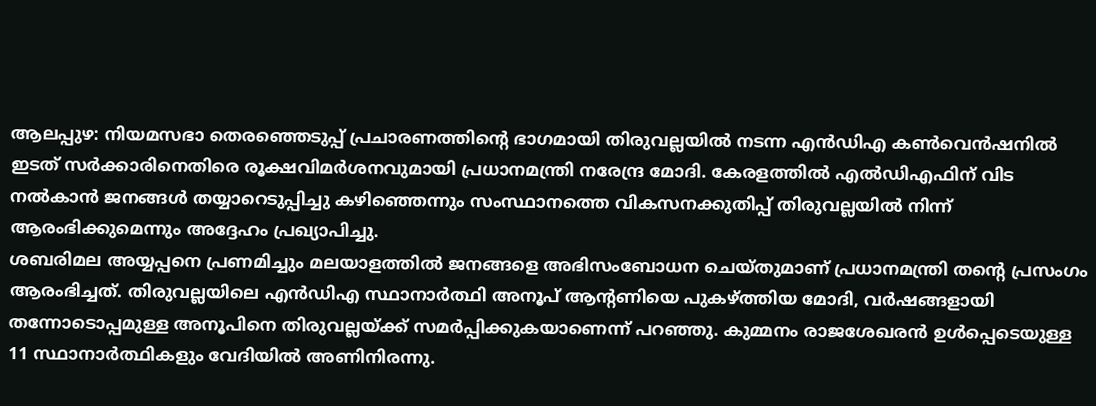ആലപ്പുഴ: നിയമസഭാ തെരഞ്ഞെടുപ്പ് പ്രചാരണത്തിന്റെ ഭാഗമായി തിരുവല്ലയിൽ നടന്ന എൻഡിഎ കൺവെൻഷനിൽ ഇടത് സർക്കാരിനെതിരെ രൂക്ഷവിമർശനവുമായി പ്രധാനമന്ത്രി നരേന്ദ്ര മോദി. കേരളത്തിൽ എൽഡിഎഫിന് വിട നൽകാൻ ജനങ്ങൾ തയ്യാറെടുപ്പിച്ചു കഴിഞ്ഞെന്നും സംസ്ഥാനത്തെ വികസനക്കുതിപ്പ് തിരുവല്ലയിൽ നിന്ന് ആരംഭിക്കുമെന്നും അദ്ദേഹം പ്രഖ്യാപിച്ചു.
ശബരിമല അയ്യപ്പനെ പ്രണമിച്ചും മലയാളത്തിൽ ജനങ്ങളെ അഭിസംബോധന ചെയ്തുമാണ് പ്രധാനമന്ത്രി തന്റെ പ്രസംഗം ആരംഭിച്ചത്. തിരുവല്ലയിലെ എൻഡിഎ സ്ഥാനാർത്ഥി അനൂപ് ആന്റണിയെ പുകഴ്ത്തിയ മോദി, വർഷങ്ങളായി തന്നോടൊപ്പമുള്ള അനൂപിനെ തിരുവല്ലയ്ക്ക് സമർപ്പിക്കുകയാണെന്ന് പറഞ്ഞു. കുമ്മനം രാജശേഖരൻ ഉൾപ്പെടെയുള്ള 11 സ്ഥാനാർത്ഥികളും വേദിയിൽ അണിനിരന്നു.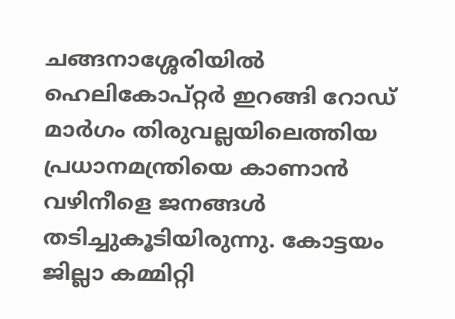ചങ്ങനാശ്ശേരിയിൽ ഹെലികോപ്റ്റർ ഇറങ്ങി റോഡ് മാർഗം തിരുവല്ലയിലെത്തിയ പ്രധാനമന്ത്രിയെ കാണാൻ വഴിനീളെ ജനങ്ങൾ തടിച്ചുകൂടിയിരുന്നു. കോട്ടയം ജില്ലാ കമ്മിറ്റി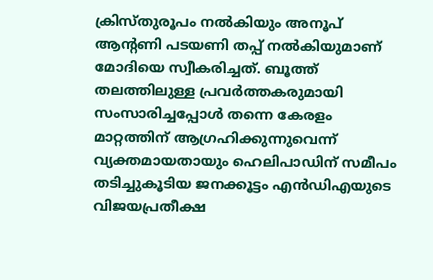ക്രിസ്തുരൂപം നൽകിയും അനൂപ് ആന്റണി പടയണി തപ്പ് നൽകിയുമാണ് മോദിയെ സ്വീകരിച്ചത്. ബൂത്ത് തലത്തിലുള്ള പ്രവർത്തകരുമായി സംസാരിച്ചപ്പോൾ തന്നെ കേരളം മാറ്റത്തിന് ആഗ്രഹിക്കുന്നുവെന്ന് വ്യക്തമായതായും ഹെലിപാഡിന് സമീപം തടിച്ചുകൂടിയ ജനക്കൂട്ടം എൻഡിഎയുടെ വിജയപ്രതീക്ഷ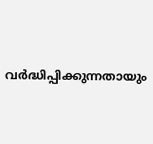വർദ്ധിപ്പിക്കുന്നതായും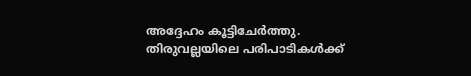അദ്ദേഹം കൂട്ടിചേർത്തു. തിരുവല്ലയിലെ പരിപാടികൾക്ക്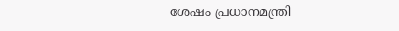ശേഷം പ്രധാനമന്ത്രി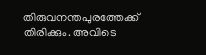തിരുവനന്തപുരത്തേക്ക് തിരിക്കും. അവിടെ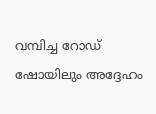വമ്പിച്ച റോഡ് ഷോയിലും അദ്ദേഹം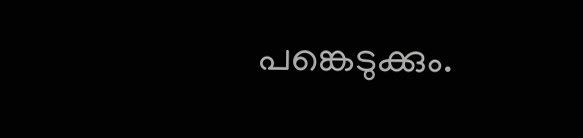പങ്കെടുക്കും.